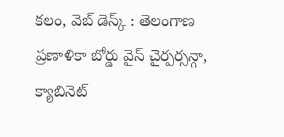కలం, వెబ్ డెస్క్ : తెలంగాణ ప్రణాళికా బోర్డు వైస్ చైర్పర్సన్గా, క్యాబినెట్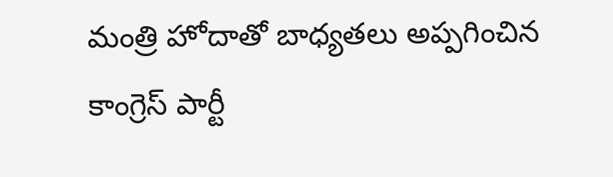మంత్రి హోదాతో బాధ్యతలు అప్పగించిన కాంగ్రెస్ పార్టీ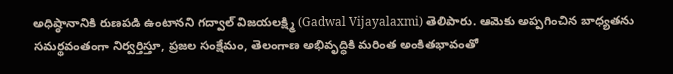అధిష్ఠానానికి రుణపడి ఉంటానని గద్వాల్ విజయలక్ష్మి (Gadwal Vijayalaxmi) తెలిపారు. ఆమెకు అప్పగించిన బాధ్యతను సమర్థవంతంగా నిర్వర్తిస్తూ, ప్రజల సంక్షేమం, తెలంగాణ అభివృద్ధికి మరింత అంకితభావంతో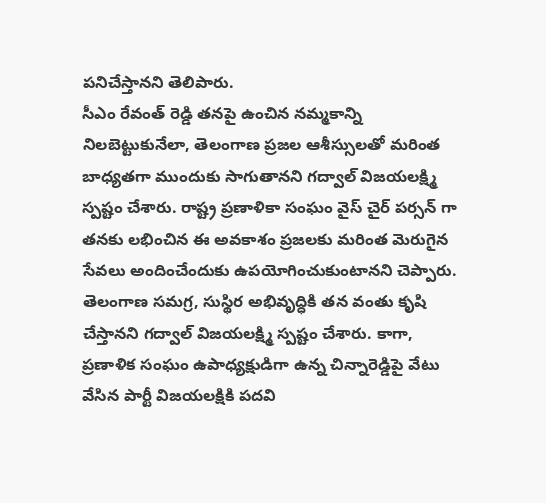పనిచేస్తానని తెలిపారు.
సీఎం రేవంత్ రెడ్డి తనపై ఉంచిన నమ్మకాన్ని నిలబెట్టుకునేలా, తెలంగాణ ప్రజల ఆశీస్సులతో మరింత బాధ్యతగా ముందుకు సాగుతానని గద్వాల్ విజయలక్ష్మి స్పష్టం చేశారు. రాష్ట్ర ప్రణాళికా సంఘం వైస్ చైర్ పర్సన్ గా తనకు లభించిన ఈ అవకాశం ప్రజలకు మరింత మెరుగైన సేవలు అందించేందుకు ఉపయోగించుకుంటానని చెప్పారు. తెలంగాణ సమగ్ర, సుస్థిర అభివృద్ధికి తన వంతు కృషి చేస్తానని గద్వాల్ విజయలక్ష్మి స్పష్టం చేశారు. కాగా, ప్రణాళిక సంఘం ఉపాధ్యక్షుడిగా ఉన్న చిన్నారెడ్డిపై వేటు వేసిన పార్టీ విజయలక్షికి పదవి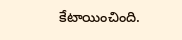కేటాయించింది.